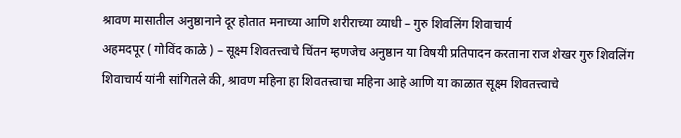श्रावण मासातील अनुष्ठानाने दूर होतात मनाच्या आणि शरीराच्या व्याधी – गुरु शिवलिंग शिवाचार्य
अहमदपूर ( गोविंद काळे ) – सूक्ष्म शिवतत्त्वाचे चिंतन म्हणजेच अनुष्ठान या विषयी प्रतिपादन करताना राज शेखर गुरु शिवलिंग शिवाचार्य यांनी सांगितले की, श्रावण महिना हा शिवतत्त्वाचा महिना आहे आणि या काळात सूक्ष्म शिवतत्त्वाचे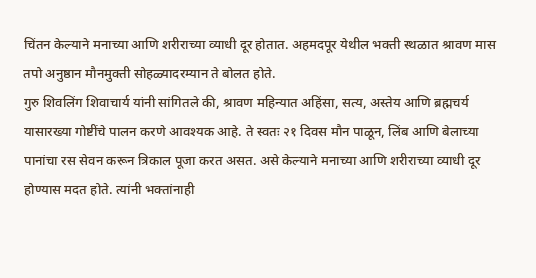चिंतन केल्याने मनाच्या आणि शरीराच्या व्याधी दूर होतात. अहमदपूर येथील भक्ती स्थळात श्रावण मास तपो अनुष्ठान मौनमुक्ती सोहळ्यादरम्यान ते बोलत होते.
गुरु शिवलिंग शिवाचार्य यांनी सांगितले की, श्रावण महिन्यात अहिंसा, सत्य, अस्तेय आणि ब्रह्मचर्य यासारख्या गोष्टींचे पालन करणे आवश्यक आहे. ते स्वतः २१ दिवस मौन पाळून, लिंब आणि बेलाच्या पानांचा रस सेवन करून त्रिकाल पूजा करत असत. असे केल्याने मनाच्या आणि शरीराच्या व्याधी दूर होण्यास मदत होते. त्यांनी भक्तांनाही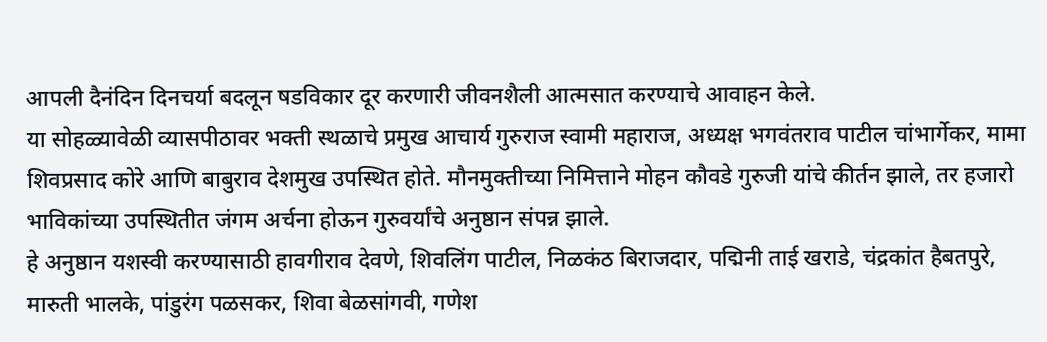आपली दैनंदिन दिनचर्या बदलून षडविकार दूर करणारी जीवनशैली आत्मसात करण्याचे आवाहन केले.
या सोहळ्यावेळी व्यासपीठावर भक्ती स्थळाचे प्रमुख आचार्य गुरुराज स्वामी महाराज, अध्यक्ष भगवंतराव पाटील चांभार्गेकर, मामा शिवप्रसाद कोरे आणि बाबुराव देशमुख उपस्थित होते. मौनमुक्तीच्या निमित्ताने मोहन कौवडे गुरुजी यांचे कीर्तन झाले, तर हजारो भाविकांच्या उपस्थितीत जंगम अर्चना होऊन गुरुवर्यांचे अनुष्ठान संपन्न झाले.
हे अनुष्ठान यशस्वी करण्यासाठी हावगीराव देवणे, शिवलिंग पाटील, निळकंठ बिराजदार, पद्मिनी ताई खराडे, चंद्रकांत हैबतपुरे, मारुती भालके, पांडुरंग पळसकर, शिवा बेळसांगवी, गणेश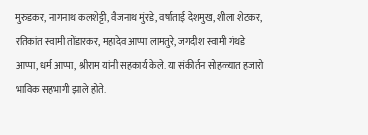मुरुडकर, नागनाथ कलशेट्टी, वैजनाथ मुंरडे, वर्षाताई देशमुख, शीला शेटकर, रतिकांत स्वामी तोंडारकर, महादेव आप्पा लामतुरे, जगदीश स्वामी गंथडे आप्पा, धर्म आप्पा, श्रीराम यांनी सहकार्य केले. या संकीर्तन सोहळ्यात हजारो भाविक सहभागी झाले होते.